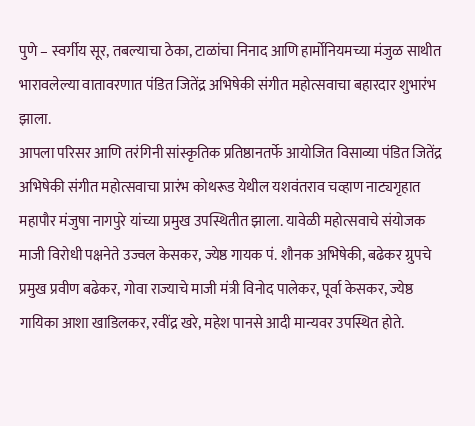पुणे – स्वर्गीय सूर, तबल्याचा ठेका, टाळांचा निनाद आणि हार्मोनियमच्या मंजुळ साथीत भारावलेल्या वातावरणात पंडित जितेंद्र अभिषेकी संगीत महोत्सवाचा बहारदार शुभारंभ झाला.
आपला परिसर आणि तरंगिनी सांस्कृतिक प्रतिष्ठानतर्फे आयोजित विसाव्या पंडित जितेंद्र अभिषेकी संगीत महोत्सवाचा प्रारंभ कोथरूड येथील यशवंतराव चव्हाण नाट्यगृहात महापौर मंजुषा नागपुरे यांच्या प्रमुख उपस्थितीत झाला. यावेळी महोत्सवाचे संयोजक माजी विरोधी पक्षनेते उज्वल केसकर, ज्येष्ठ गायक पं. शौनक अभिषेकी, बढेकर ग्रुपचे प्रमुख प्रवीण बढेकर, गोवा राज्याचे माजी मंत्री विनोद पालेकर, पूर्वा केसकर, ज्येष्ठ गायिका आशा खाडिलकर, रवींद्र खरे, महेश पानसे आदी मान्यवर उपस्थित होते.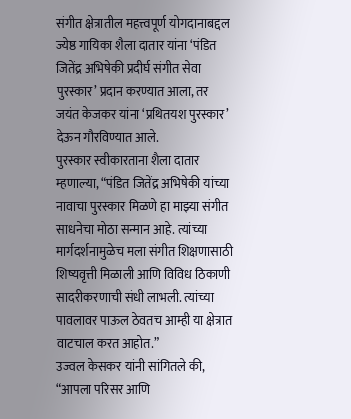संगीत क्षेत्रातील महत्त्वपूर्ण योगदानाबद्दल ज्येष्ठ गायिका शैला दातार यांना ‘पंडित जितेंद्र अभिषेकी प्रदीर्घ संगीत सेवा पुरस्कार’ प्रदान करण्यात आला, तर जयंत केजकर यांना ‘प्रथितयश पुरस्कार’ देऊन गौरविण्यात आले.
पुरस्कार स्वीकारताना शैला दातार म्हणाल्या, “पंडित जितेंद्र अभिषेकी यांच्या नावाचा पुरस्कार मिळणे हा माझ्या संगीत साधनेचा मोठा सन्मान आहे. त्यांच्या मार्गदर्शनामुळेच मला संगीत शिक्षणासाठी शिष्यवृत्ती मिळाली आणि विविध ठिकाणी सादरीकरणाची संधी लाभली. त्यांच्या पावलावर पाऊल ठेवतच आम्ही या क्षेत्रात वाटचाल करत आहोत.”
उज्वल केसकर यांनी सांगितले की, “आपला परिसर आणि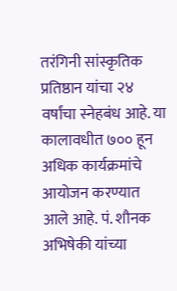तरंगिनी सांस्कृतिक प्रतिष्ठान यांचा २४ वर्षांचा स्नेहबंध आहे. या कालावधीत ७०० हून अधिक कार्यक्रमांचे आयोजन करण्यात आले आहे. पं. शौनक अभिषेकी यांच्या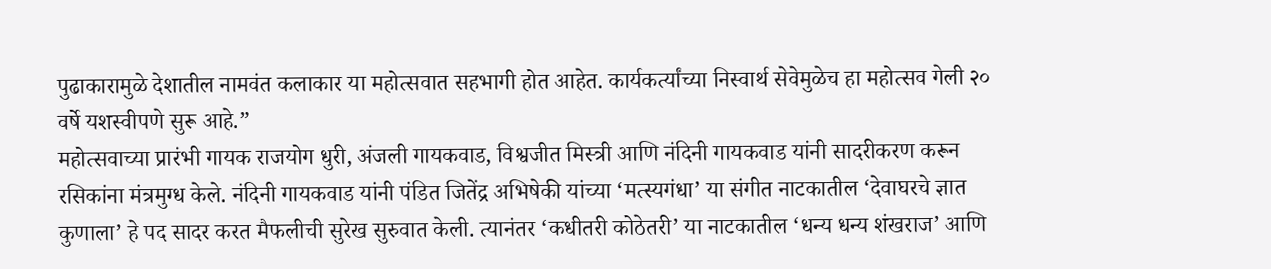पुढाकारामुळे देशातील नामवंत कलाकार या महोत्सवात सहभागी होत आहेत. कार्यकर्त्यांच्या निस्वार्थ सेवेमुळेच हा महोत्सव गेली २० वर्षे यशस्वीपणे सुरू आहे.”
महोत्सवाच्या प्रारंभी गायक राजयोग धुरी, अंजली गायकवाड, विश्वजीत मिस्त्री आणि नंदिनी गायकवाड यांनी सादरीकरण करून रसिकांना मंत्रमुग्ध केले. नंदिनी गायकवाड यांनी पंडित जितेंद्र अभिषेकी यांच्या ‘मत्स्यगंधा’ या संगीत नाटकातील ‘देवाघरचे ज्ञात कुणाला’ हे पद सादर करत मैफलीची सुरेख सुरुवात केली. त्यानंतर ‘कधीतरी कोठेतरी’ या नाटकातील ‘धन्य धन्य शंखराज’ आणि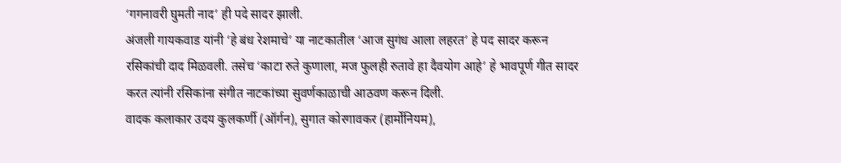‘गगनावरी घुमती नाद’ ही पदे सादर झाली.
अंजली गायकवाड यांनी ‘हे बंध रेशमाचे’ या नाटकातील ‘आज सुगंध आला लहरत’ हे पद सादर करून रसिकांची दाद मिळवली. तसेच ‘काटा रुते कुणाला, मज फुलही रुतावे हा दैवयोग आहे’ हे भावपूर्ण गीत सादर करत त्यांनी रसिकांना संगीत नाटकांच्या सुवर्णकाळाची आठवण करून दिली.
वादक कलाकार उदय कुलकर्णी (ऑर्गन), सुगात कोरगावकर (हार्मोनियम),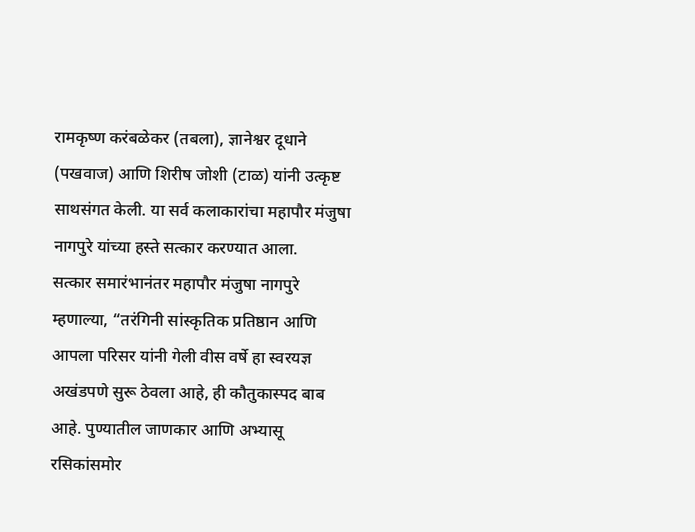रामकृष्ण करंबळेकर (तबला), ज्ञानेश्वर दूधाने (पखवाज) आणि शिरीष जोशी (टाळ) यांनी उत्कृष्ट साथसंगत केली. या सर्व कलाकारांचा महापौर मंजुषा नागपुरे यांच्या हस्ते सत्कार करण्यात आला.
सत्कार समारंभानंतर महापौर मंजुषा नागपुरे म्हणाल्या, “तरंगिनी सांस्कृतिक प्रतिष्ठान आणि आपला परिसर यांनी गेली वीस वर्षे हा स्वरयज्ञ अखंडपणे सुरू ठेवला आहे, ही कौतुकास्पद बाब आहे. पुण्यातील जाणकार आणि अभ्यासू रसिकांसमोर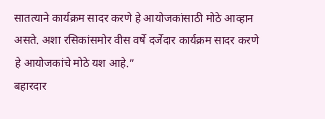सातत्याने कार्यक्रम सादर करणे हे आयोजकांसाठी मोठे आव्हान असते. अशा रसिकांसमोर वीस वर्षे दर्जेदार कार्यक्रम सादर करणे हे आयोजकांचे मोठे यश आहे.”
बहारदार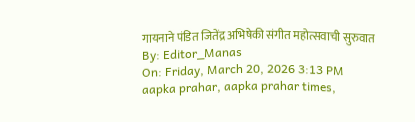गायनाने पंडित जितेंद्र अभिषेकी संगीत महोत्सवाची सुरुवात
By: Editor_Manas
On: Friday, March 20, 2026 3:13 PM
aapka prahar, aapka prahar times,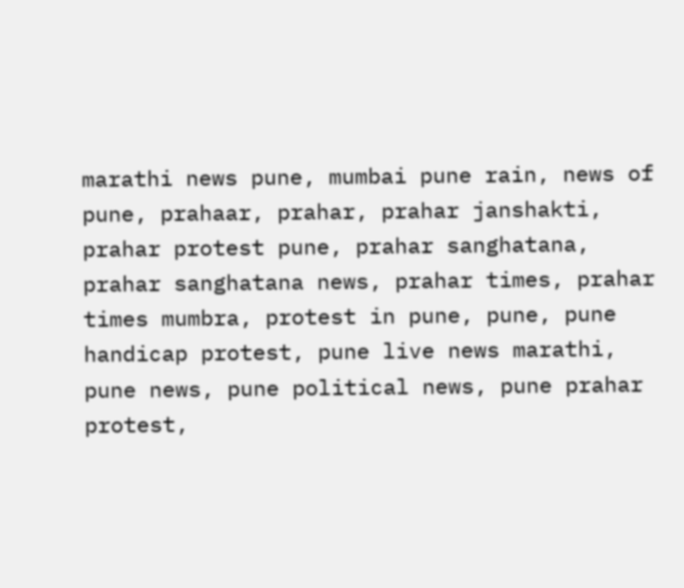marathi news pune, mumbai pune rain, news of pune, prahaar, prahar, prahar janshakti, prahar protest pune, prahar sanghatana, prahar sanghatana news, prahar times, prahar times mumbra, protest in pune, pune, pune handicap protest, pune live news marathi, pune news, pune political news, pune prahar protest,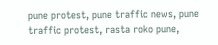pune protest, pune traffic news, pune traffic protest, rasta roko pune,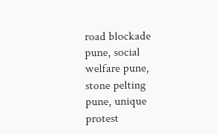road blockade pune, social welfare pune, stone pelting pune, unique protest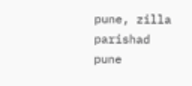pune, zilla parishad pune